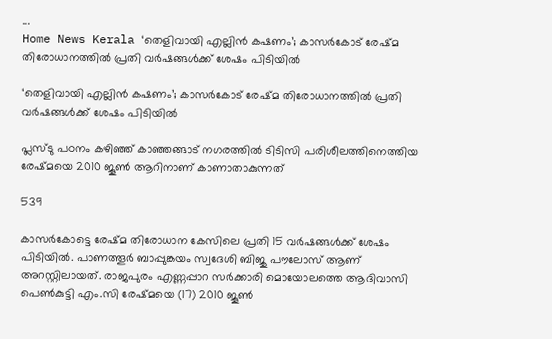...
Home News Kerala ‘തെളിവായി എല്ലിൻ കഷണം’; കാസർകോട് രേഷ്‌മ തിരോധാനത്തിൽ പ്രതി വർഷങ്ങൾക്ക് ശേഷം പിടിയിൽ

‘തെളിവായി എല്ലിൻ കഷണം’; കാസർകോട് രേഷ്‌മ തിരോധാനത്തിൽ പ്രതി വർഷങ്ങൾക്ക് ശേഷം പിടിയിൽ

പ്ലസ്‌ടു പഠനം കഴിഞ്ഞ് കാഞ്ഞങ്ങാട് നഗരത്തിൽ ടിടിസി പരിശീലത്തിനെത്തിയ രേഷ്‌മയെ 2010 ജൂൺ ആറിനാണ് കാണാതാകുന്നത്

539

കാസർകോട്ടെ രേഷ്‌മ തിരോധാന കേസിലെ പ്രതി 15 വർഷങ്ങൾക്ക് ശേഷം പിടിയിൽ. പാണത്തൂർ ബാപ്പുങ്കയം സ്വദേശി ബിജു പൗലോസ് ആണ് അറസ്റ്റിലായത്. രാജപുരം എണ്ണപ്പാറ സർക്കാരി മൊയോലത്തെ ആദിവാസി പെൺകുട്ടി എം.സി രേഷ്‌മയെ (17) 2010 ജൂൺ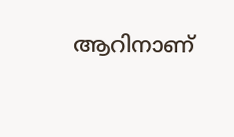ആറിനാണ്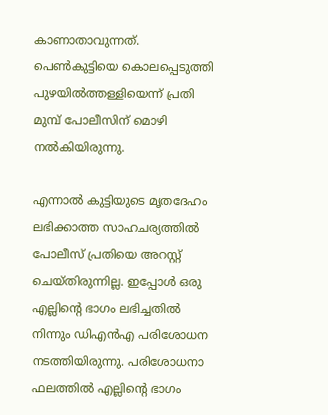കാണാതാവുന്നത്. പെൺകുട്ടിയെ കൊലപ്പെടുത്തി പുഴയിൽത്തള്ളിയെന്ന് പ്രതി മുമ്പ് പോലീസിന് മൊഴി നൽകിയിരുന്നു.

എന്നാൽ കുട്ടിയുടെ മൃതദേഹം ലഭിക്കാത്ത സാഹചര്യത്തിൽ പോലീസ് പ്രതിയെ അറസ്റ്റ് ചെയ്‌തിരുന്നില്ല. ഇപ്പോൾ ഒരു എല്ലിൻ്റെ ഭാഗം ലഭിച്ചതിൽ നിന്നും ഡിഎൻഎ പരിശോധന നടത്തിയിരുന്നു. പരിശോധനാ ഫലത്തിൽ എല്ലിൻ്റെ ഭാഗം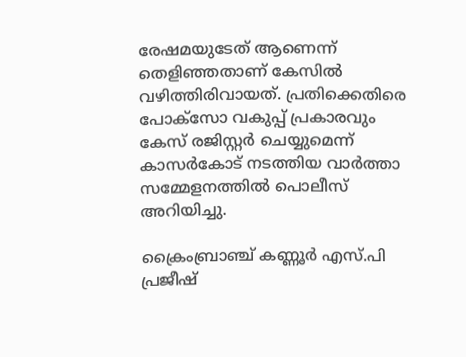രേഷമയുടേത് ആണെന്ന് തെളിഞ്ഞതാണ് കേസിൽ വഴിത്തിരിവായത്. പ്രതിക്കെതിരെ പോക്സോ വകുപ്പ് പ്രകാരവും കേസ് രജിസ്റ്റർ ചെയ്യുമെന്ന് കാസർകോട് നടത്തിയ വാർത്താ സമ്മേളനത്തിൽ പൊലീസ് അറിയിച്ചു.

ക്രൈംബ്രാഞ്ച് കണ്ണൂർ എസ്.പി പ്രജീഷ്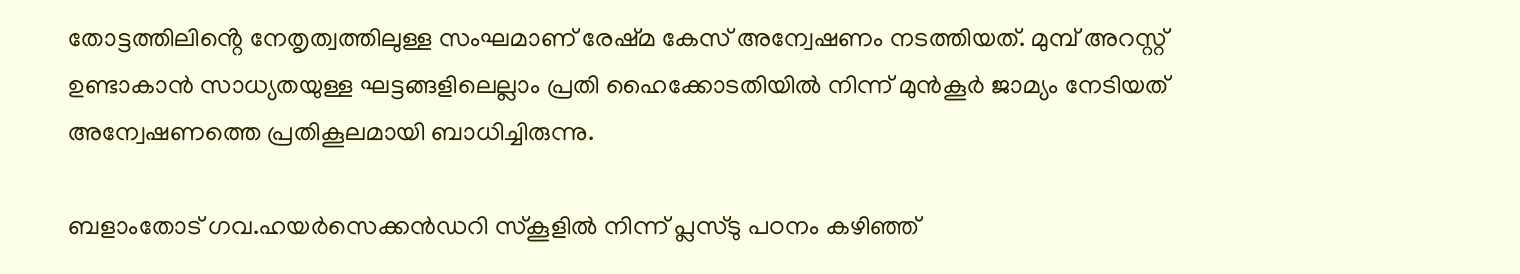തോട്ടത്തിലിൻ്റെ നേതൃത്വത്തിലുള്ള സംഘമാണ് രേഷ്‌മ കേസ് അന്വേഷണം നടത്തിയത്. മുമ്പ് അറസ്റ്റ് ഉണ്ടാകാൻ സാധ്യതയുള്ള ഘട്ടങ്ങളിലെല്ലാം പ്രതി ഹൈക്കോടതിയിൽ നിന്ന് മുൻകൂർ ജാമ്യം നേടിയത് അന്വേഷണത്തെ പ്രതികൂലമായി ബാധിച്ചിരുന്നു.

ബളാംതോട് ഗവ.ഹയർസെക്കൻഡറി സ്‌കൂളിൽ നിന്ന് പ്ലസ്‌ടു പഠനം കഴിഞ്ഞ്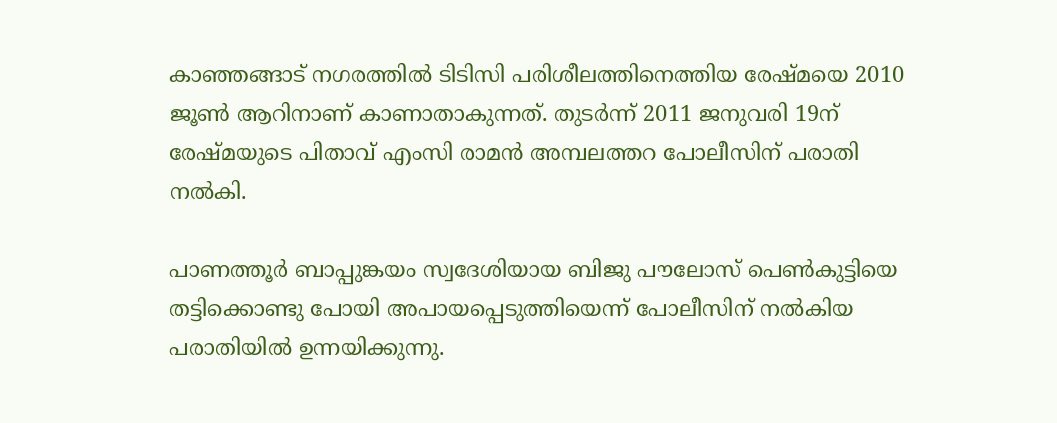കാഞ്ഞങ്ങാട് നഗരത്തിൽ ടിടിസി പരിശീലത്തിനെത്തിയ രേഷ്‌മയെ 2010 ജൂൺ ആറിനാണ് കാണാതാകുന്നത്. തുടർന്ന് 2011 ജനുവരി 19ന് രേഷ്‌മയുടെ പിതാവ് എംസി രാമൻ അമ്പലത്തറ പോലീസിന് പരാതി നൽകി.

പാണത്തൂർ ബാപ്പുങ്കയം സ്വദേശിയായ ബിജു പൗലോസ് പെൺകുട്ടിയെ തട്ടിക്കൊണ്ടു പോയി അപായപ്പെടുത്തിയെന്ന് പോലീസിന് നൽകിയ പരാതിയിൽ ഉന്നയിക്കുന്നു.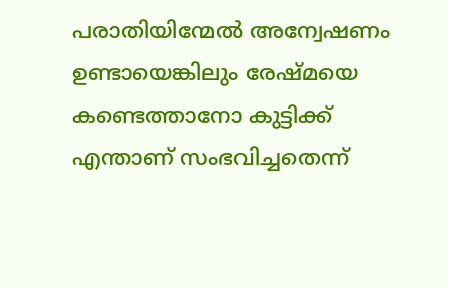പരാതിയിന്മേൽ അന്വേഷണം ഉണ്ടായെങ്കിലും രേഷ്‌മയെ കണ്ടെത്താനോ കുട്ടിക്ക് എന്താണ് സംഭവിച്ചതെന്ന്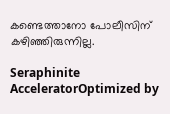കണ്ടെത്താനോ പോലീസിന് കഴിഞ്ഞിരുന്നില്ല.

Seraphinite AcceleratorOptimized by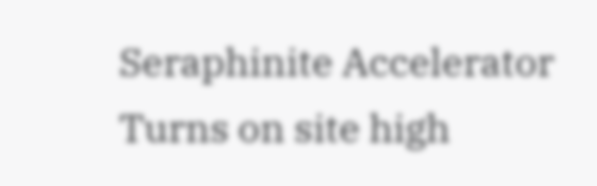Seraphinite Accelerator
Turns on site high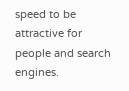speed to be attractive for people and search engines.